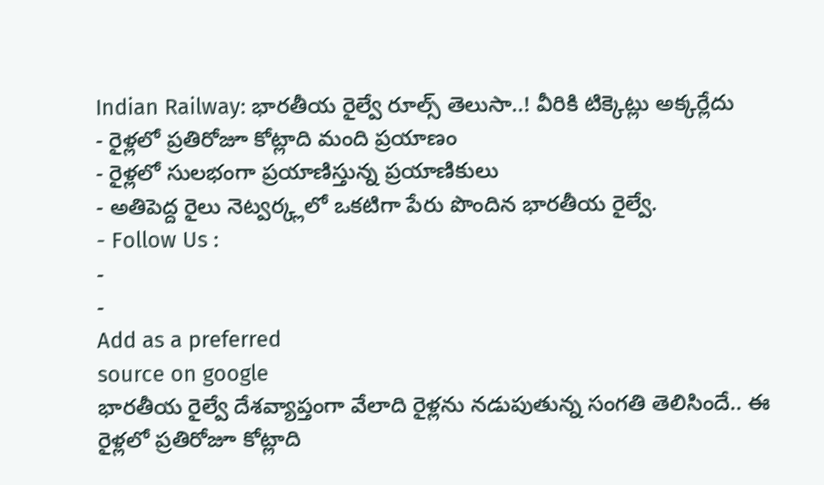Indian Railway: భారతీయ రైల్వే రూల్స్ తెలుసా..! వీరికి టిక్కెట్లు అక్కర్లేదు
- రైళ్లలో ప్రతిరోజూ కోట్లాది మంది ప్రయాణం
- రైళ్లలో సులభంగా ప్రయాణిస్తున్న ప్రయాణికులు
- అతిపెద్ద రైలు నెట్వర్క్లలో ఒకటిగా పేరు పొందిన భారతీయ రైల్వే.
- Follow Us :
-
-
Add as a preferred
source on google
భారతీయ రైల్వే దేశవ్యాప్తంగా వేలాది రైళ్లను నడుపుతున్న సంగతి తెలిసిందే.. ఈ రైళ్లలో ప్రతిరోజూ కోట్లాది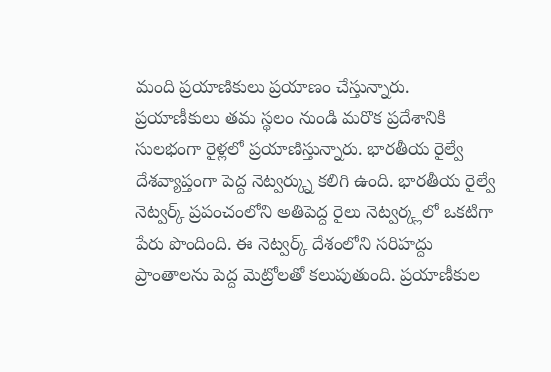మంది ప్రయాణికులు ప్రయాణం చేస్తున్నారు. ప్రయాణీకులు తమ స్థలం నుండి మరొక ప్రదేశానికి సులభంగా రైళ్లలో ప్రయాణిస్తున్నారు. భారతీయ రైల్వే దేశవ్యాప్తంగా పెద్ద నెట్వర్క్ను కలిగి ఉంది. భారతీయ రైల్వే నెట్వర్క్ ప్రపంచంలోని అతిపెద్ద రైలు నెట్వర్క్లలో ఒకటిగా పేరు పొందింది. ఈ నెట్వర్క్ దేశంలోని సరిహద్దు ప్రాంతాలను పెద్ద మెట్రోలతో కలుపుతుంది. ప్రయాణీకుల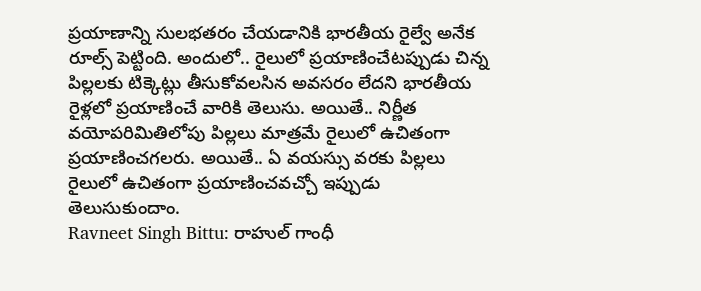ప్రయాణాన్ని సులభతరం చేయడానికి భారతీయ రైల్వే అనేక రూల్స్ పెట్టింది. అందులో.. రైలులో ప్రయాణించేటప్పుడు చిన్న పిల్లలకు టిక్కెట్లు తీసుకోవలసిన అవసరం లేదని భారతీయ రైళ్లలో ప్రయాణించే వారికి తెలుసు. అయితే.. నిర్ణీత వయోపరిమితిలోపు పిల్లలు మాత్రమే రైలులో ఉచితంగా ప్రయాణించగలరు. అయితే.. ఏ వయస్సు వరకు పిల్లలు రైలులో ఉచితంగా ప్రయాణించవచ్చో ఇప్పుడు తెలుసుకుందాం.
Ravneet Singh Bittu: రాహుల్ గాంధీ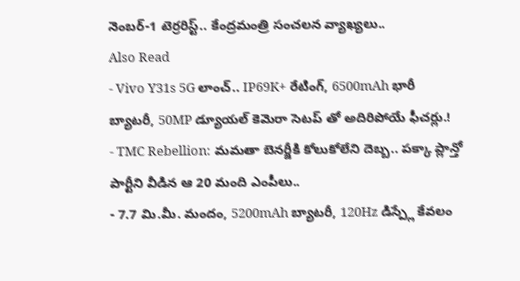నెంబర్-1 టెర్రరిస్ట్.. కేంద్రమంత్రి సంచలన వ్యాఖ్యలు..
Also Read
- Vivo Y31s 5G లాంచ్.. IP69K+ రేటింగ్, 6500mAh భారీ బ్యాటరీ, 50MP డ్యూయల్ కెమెరా సెటప్ తో అదిరిపోయే ఫీచర్లు.!
- TMC Rebellion: మమతా బెనర్జీకి కోలుకోలేని దెబ్బ.. పక్కా ప్లాన్తో పార్టీని వీడిన ఆ 20 మంది ఎంపీలు..
- 7.7 మి.మీ. మందం, 5200mAh బ్యాటరీ, 120Hz డిస్ప్లే కేవలం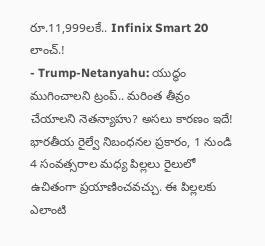రూ.11,999లకే.. Infinix Smart 20 లాంచ్.!
- Trump-Netanyahu: యుద్ధం ముగించాలని ట్రంప్.. మరింత తీవ్రం చేయాలని నెతన్యాహు? అసలు కారణం ఇదే!
భారతీయ రైల్వే నిబంధనల ప్రకారం, 1 నుండి 4 సంవత్సరాల మధ్య పిల్లలు రైలులో ఉచితంగా ప్రయాణించవచ్చు. ఈ పిల్లలకు ఎలాంటి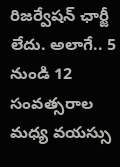రిజర్వేషన్ ఛార్జీ లేదు. అలాగే.. 5 నుండి 12 సంవత్సరాల మధ్య వయస్సు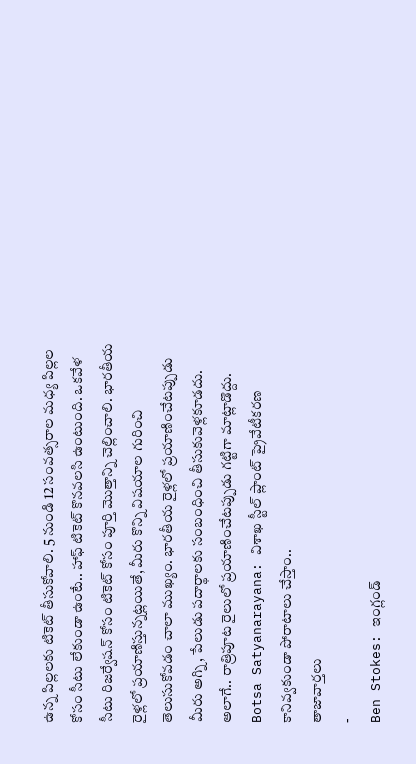ఉన్న పిల్లలకు టికెట్ తీసుకోవాలి. 5 నుండి 12 సంవత్సరాల మధ్య పిల్లల కోసం సీటు లేకుండా ఉంటే.. హాఫ్ టికెట్ కొనవలసి ఉంటుంది. ఒకవేళ సీటు రిజర్వేషన్ కోసం టికెట్ కోసం పూర్తి మొత్తాన్ని చెల్లించాలి. భారతీయ రైళ్లలో ప్రయాణిస్తున్నట్లయితే, మీరు కొన్ని విషయాల గురించి తెలుసుకోవడం చాలా ముఖ్యం. భారతీయ రైళ్లలో ప్రయాణించేటప్పుడు మీరు అగ్ని, పేలుడు పదార్థాలకు సంబంధించి తీసుకువెళ్లకూడదు. అలాగే.. రాత్రిపూట రైలులో ప్రయాణించేటప్పుడు గట్టిగా మాట్లాడొద్దు.
Botsa Satyanarayana: విశాఖ స్టీల్ ప్లాంట్ ప్రైవేటీకరణ కానివ్వకుండా పోరాటాలు చేస్తాం..
తాజావార్తలు
-
Ben Stokes: ఇంగ్లండ్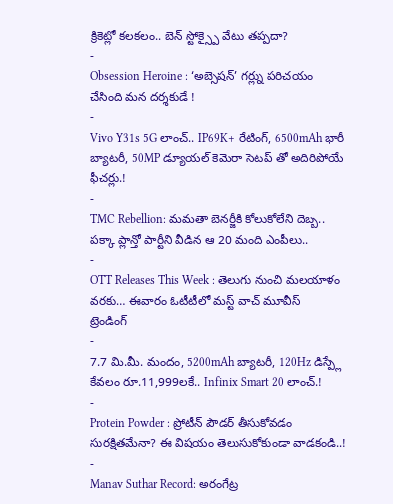క్రికెట్లో కలకలం.. బెన్ స్టోక్స్పై వేటు తప్పదా?
-
Obsession Heroine : ‘అబ్సెషన్’ గర్ల్ను పరిచయం చేసింది మన దర్శకుడే !
-
Vivo Y31s 5G లాంచ్.. IP69K+ రేటింగ్, 6500mAh భారీ బ్యాటరీ, 50MP డ్యూయల్ కెమెరా సెటప్ తో అదిరిపోయే ఫీచర్లు.!
-
TMC Rebellion: మమతా బెనర్జీకి కోలుకోలేని దెబ్బ.. పక్కా ప్లాన్తో పార్టీని వీడిన ఆ 20 మంది ఎంపీలు..
-
OTT Releases This Week : తెలుగు నుంచి మలయాళం వరకు… ఈవారం ఓటీటీలో మస్ట్ వాచ్ మూవీస్
ట్రెండింగ్
-
7.7 మి.మీ. మందం, 5200mAh బ్యాటరీ, 120Hz డిస్ప్లే కేవలం రూ.11,999లకే.. Infinix Smart 20 లాంచ్.!
-
Protein Powder : ప్రోటీన్ పౌడర్ తీసుకోవడం సురక్షితమేనా? ఈ విషయం తెలుసుకోకుండా వాడకండి..!
-
Manav Suthar Record: అరంగేట్ర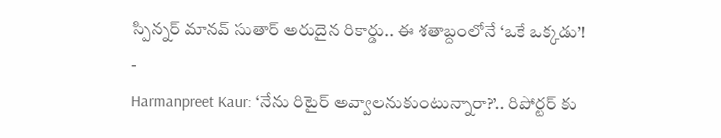స్పిన్నర్ మానవ్ సుతార్ అరుదైన రికార్డు.. ఈ శతాబ్దంలోనే ‘ఒకే ఒక్కడు’!
-
Harmanpreet Kaur: ‘నేను రిటైర్ అవ్వాలనుకుంటున్నారా?’.. రిపోర్టర్ కు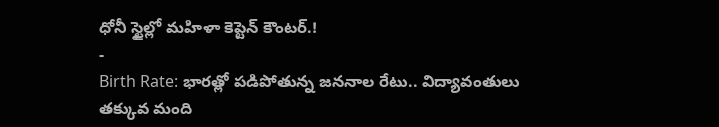ధోనీ స్టైల్లో మహిళా కెప్టెన్ కౌంటర్.!
-
Birth Rate: భారత్లో పడిపోతున్న జననాల రేటు.. విద్యావంతులు తక్కువ మంది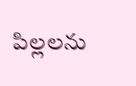పిల్లలను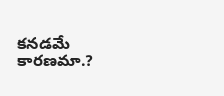కనడమే కారణమా.?